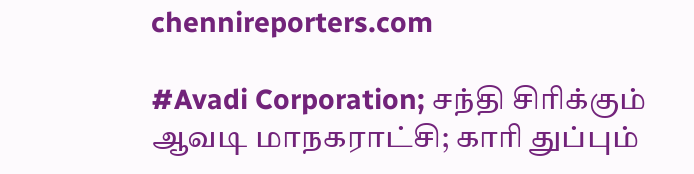chennireporters.com

#Avadi Corporation; சந்தி சிரிக்கும் ஆவடி மாநகராட்சி; காரி துப்பும்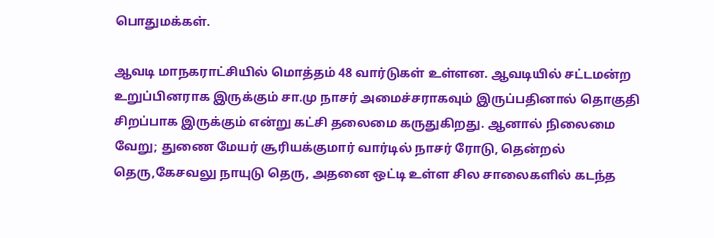பொதுமக்கள்.

ஆவடி மாநகராட்சியில் மொத்தம் 48 வார்டுகள் உள்ளன. ஆவடியில் சட்டமன்ற உறுப்பினராக இருக்கும் சா.மு நாசர் அமைச்சராகவும் இருப்பதினால் தொகுதி சிறப்பாக இருக்கும் என்று கட்சி தலைமை கருதுகிறது. ஆனால் நிலைமை வேறு; துணை மேயர் சூரியக்குமார் வார்டில் நாசர் ரோடு, தென்றல் தெரு,கேசவலு நாயுடு தெரு, அதனை ஒட்டி உள்ள சில சாலைகளில் கடந்த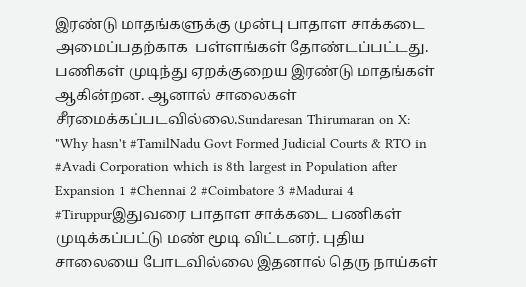இரண்டு மாதங்களுக்கு முன்பு பாதாள சாக்கடை  அமைப்பதற்காக  பள்ளங்கள் தோண்டப்பட்டது. பணிகள் முடிந்து ஏறக்குறைய இரண்டு மாதங்கள் ஆகின்றன. ஆனால் சாலைகள் சீரமைக்கப்படவில்லை.Sundaresan Thirumaran on X: "Why hasn't #TamilNadu Govt Formed Judicial Courts & RTO in #Avadi Corporation which is 8th largest in Population after Expansion 1 #Chennai 2 #Coimbatore 3 #Madurai 4 #Tiruppurஇதுவரை பாதாள சாக்கடை பணிகள் முடிக்கப்பட்டு மண் மூடி விட்டனர். புதிய சாலையை போடவில்லை இதனால் தெரு நாய்கள்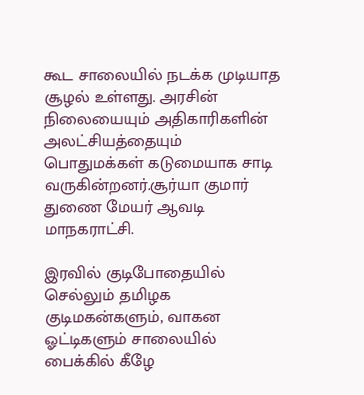கூட சாலையில் நடக்க முடியாத சூழல் உள்ளது. அரசின் நிலையையும் அதிகாரிகளின் அலட்சியத்தையும் பொதுமக்கள் கடுமையாக சாடி வருகின்றனர்.சூர்யா குமார் துணை மேயர் ஆவடி மாநகராட்சி.

இரவில் குடிபோதையில் செல்லும் தமிழக குடிமகன்களும், வாகன ஓட்டிகளும் சாலையில் பைக்கில் கீழே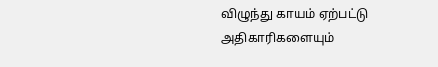விழுந்து காயம் ஏற்பட்டு அதிகாரிகளையும்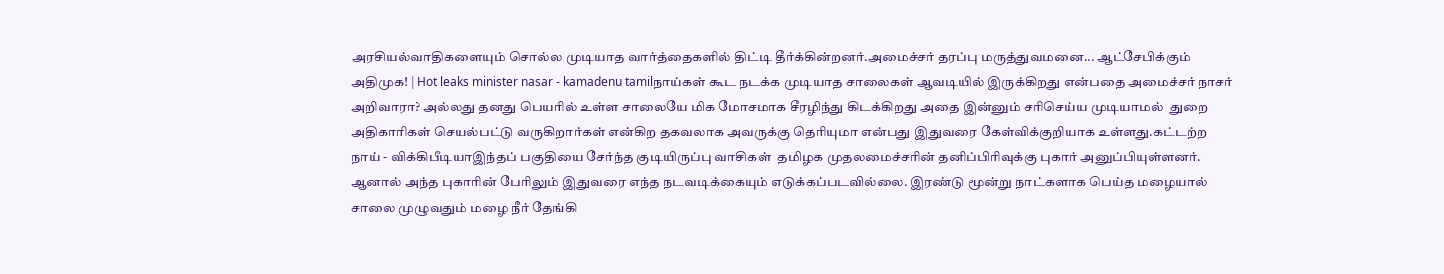அரசியல்வாதிகளையும் சொல்ல முடியாத வார்த்தைகளில் திட்டி தீர்க்கின்றனர்.அமைச்சர் தரப்பு மருத்துவமனை... ஆட்சேபிக்கும் அதிமுக! | Hot leaks minister nasar - kamadenu tamilநாய்கள் கூட நடக்க முடியாத சாலைகள் ஆவடியில் இருக்கிறது என்பதை அமைச்சர் நாசர் அறிவாரா? அல்லது தனது பெயரில் உள்ள சாலையே மிக மோசமாக சீரழிந்து கிடக்கிறது அதை இன்னும் சரிசெய்ய முடியாமல்  துறை அதிகாரிகள் செயல்பட்டு வருகிறார்கள் என்கிற தகவலாக அவருக்கு தெரியுமா என்பது இதுவரை கேள்விக்குறியாக உள்ளது.கட்டற்ற நாய் - விக்கிபீடியாஇந்தப் பகுதியை சேர்ந்த குடியிருப்பு வாசிகள்  தமிழக முதலமைச்சரின் தனிப்பிரிவுக்கு புகார் அனுப்பியுள்ளனர். ஆனால் அந்த புகாரின் பேரிலும் இதுவரை எந்த நடவடிக்கையும் எடுக்கப்படவில்லை. இரண்டு மூன்று நாட்களாக பெய்த மழையால் சாலை முழுவதும் மழை நீர் தேங்கி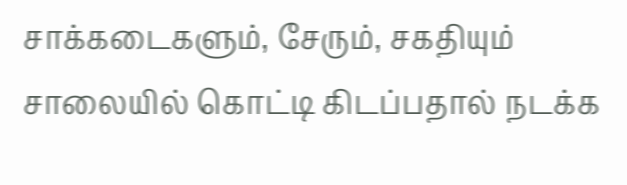சாக்கடைகளும், சேரும், சகதியும் சாலையில் கொட்டி கிடப்பதால் நடக்க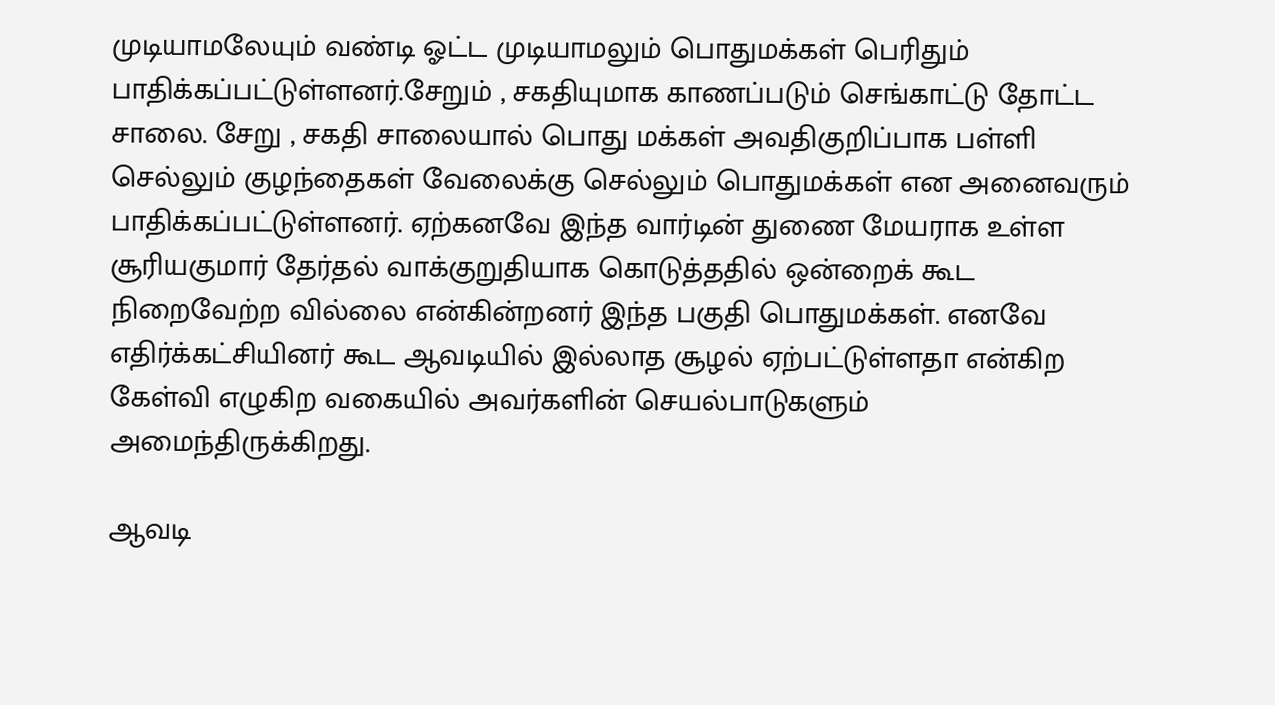முடியாமலேயும் வண்டி ஓட்ட முடியாமலும் பொதுமக்கள் பெரிதும் பாதிக்கப்பட்டுள்ளனர்.சேறும் , சகதியுமாக காணப்படும் செங்காட்டு தோட்ட சாலை. சேறு , சகதி சாலையால் பொது மக்கள் அவதிகுறிப்பாக பள்ளி செல்லும் குழந்தைகள் வேலைக்கு செல்லும் பொதுமக்கள் என அனைவரும் பாதிக்கப்பட்டுள்ளனர். ஏற்கனவே இந்த வார்டின் துணை மேயராக உள்ள சூரியகுமார் தேர்தல் வாக்குறுதியாக கொடுத்ததில் ஒன்றைக் கூட நிறைவேற்ற வில்லை என்கின்றனர் இந்த பகுதி பொதுமக்கள். எனவே எதிர்க்கட்சியினர் கூட ஆவடியில் இல்லாத சூழல் ஏற்பட்டுள்ளதா என்கிற கேள்வி எழுகிற வகையில் அவர்களின் செயல்பாடுகளும் அமைந்திருக்கிறது.

ஆவடி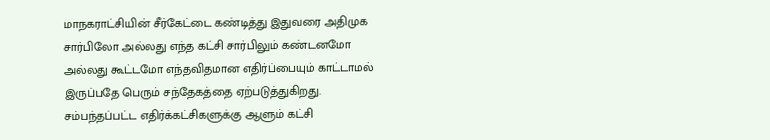மாநகராட்சியின் சீர்கேட்டை கண்டித்து இதுவரை அதிமுக சார்பிலோ அல்லது எந்த கட்சி சார்பிலும் கண்டனமோ அல்லது கூட்டமோ எந்தவிதமான எதிர்ப்பையும் காட்டாமல் இருப்பதே பெரும் சந்தேகத்தை ஏற்படுத்துகிறது. சம்பந்தப்பட்ட எதிர்க்கட்சிகளுக்கு ஆளும் கட்சி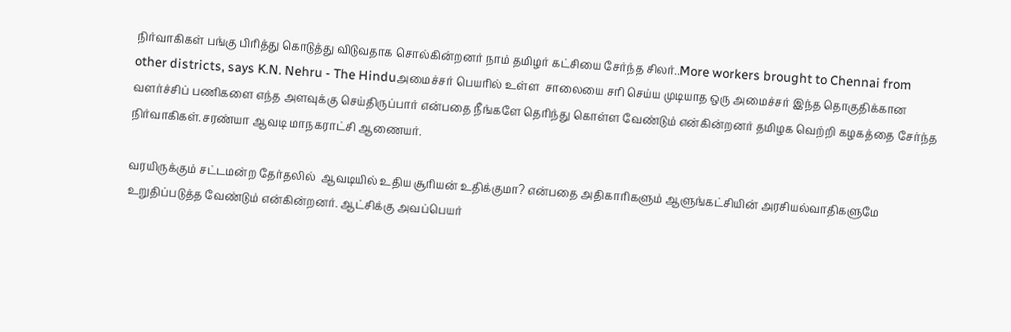நிர்வாகிகள் பங்கு பிரித்து கொடுத்து விடுவதாக சொல்கின்றனர் நாம் தமிழர் கட்சியை சேர்ந்த சிலர்..More workers brought to Chennai from other districts, says K.N. Nehru - The Hinduஅமைச்சர் பெயரில் உள்ள  சாலையை சரி செய்ய முடியாத ஒரு அமைச்சர் இந்த தொகுதிக்கான வளர்ச்சிப் பணிகளை எந்த அளவுக்கு செய்திருப்பார் என்பதை நீங்களே தெரிந்து கொள்ள வேண்டும் என்கின்றனர் தமிழக வெற்றி கழகத்தை சேர்ந்த நிர்வாகிகள்.சரண்யா ஆவடி மாநகராட்சி ஆணையர்.

வரயிருக்கும் சட்டமன்ற தேர்தலில்  ஆவடியில் உதிய சூரியன் உதிக்குமா? என்பதை அதிகாரிகளும் ஆளுங்கட்சியின் அரசியல்வாதிகளுமே உறுதிப்படுத்த வேண்டும் என்கின்றனர். ஆட்சிக்கு அவப்பெயர்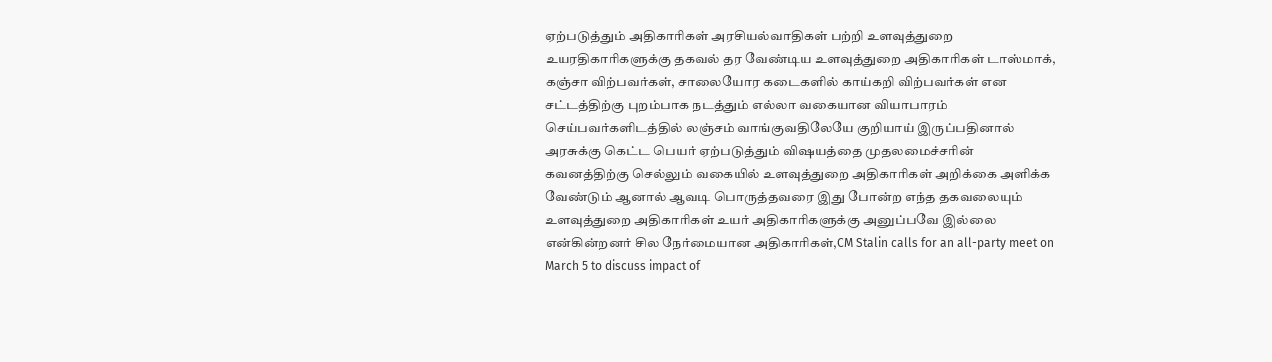ஏற்படுத்தும் அதிகாரிகள் அரசியல்வாதிகள் பற்றி உளவுத்துறை உயரதிகாரிகளுக்கு தகவல் தர வேண்டிய உளவுத்துறை அதிகாரிகள் டாஸ்மாக், கஞ்சா விற்பவர்கள், சாலையோர கடைகளில் காய்கறி விற்பவர்கள் என சட்டத்திற்கு புறம்பாக நடத்தும் எல்லா வகையான வியாபாரம் செய்பவர்களிடத்தில் லஞ்சம் வாங்குவதிலேயே குறியாய் இருப்பதினால் அரசுக்கு கெட்ட பெயர் ஏற்படுத்தும் விஷயத்தை முதலமைச்சரின் கவனத்திற்கு செல்லும் வகையில் உளவுத்துறை அதிகாரிகள் அறிக்கை அளிக்க வேண்டும் ஆனால் ஆவடி பொருத்தவரை இது போன்ற எந்த தகவலையும் உளவுத்துறை அதிகாரிகள் உயர் அதிகாரிகளுக்கு அனுப்பவே இல்லை என்கின்றனர் சில நேர்மையான அதிகாரிகள்,CM Stalin calls for an all-party meet on March 5 to discuss impact of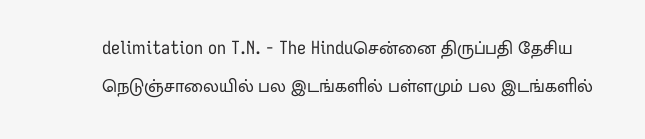delimitation on T.N. - The Hinduசென்னை திருப்பதி தேசிய நெடுஞ்சாலையில் பல இடங்களில் பள்ளமும் பல இடங்களில்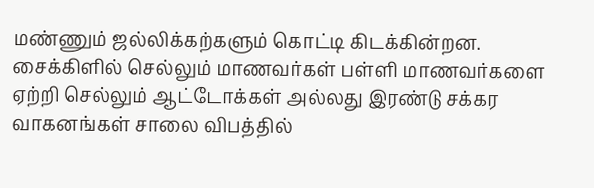மண்ணும் ஜல்லிக்கற்களும் கொட்டி கிடக்கின்றன. சைக்கிளில் செல்லும் மாணவர்கள் பள்ளி மாணவர்களை ஏற்றி செல்லும் ஆட்டோக்கள் அல்லது இரண்டு சக்கர வாகனங்கள் சாலை விபத்தில்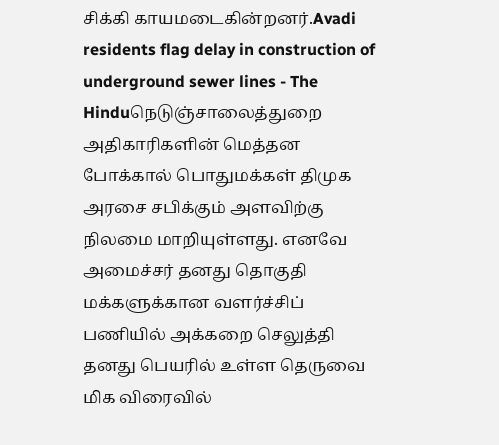சிக்கி காயமடைகின்றனர்.Avadi residents flag delay in construction of underground sewer lines - The Hinduநெடுஞ்சாலைத்துறை அதிகாரிகளின் மெத்தன போக்கால் பொதுமக்கள் திமுக அரசை சபிக்கும் அளவிற்கு நிலமை மாறியுள்ளது. எனவே அமைச்சர் தனது தொகுதி மக்களுக்கான வளர்ச்சிப் பணியில் அக்கறை செலுத்தி தனது பெயரில் உள்ள தெருவை மிக விரைவில்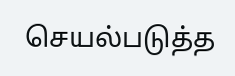செயல்படுத்த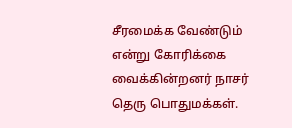சீரமைக்க வேண்டும் என்று கோரிக்கை வைக்கின்றனர் நாசர் தெரு பொதுமக்கள்.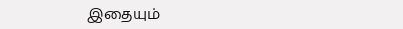இதையும்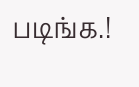படிங்க.!